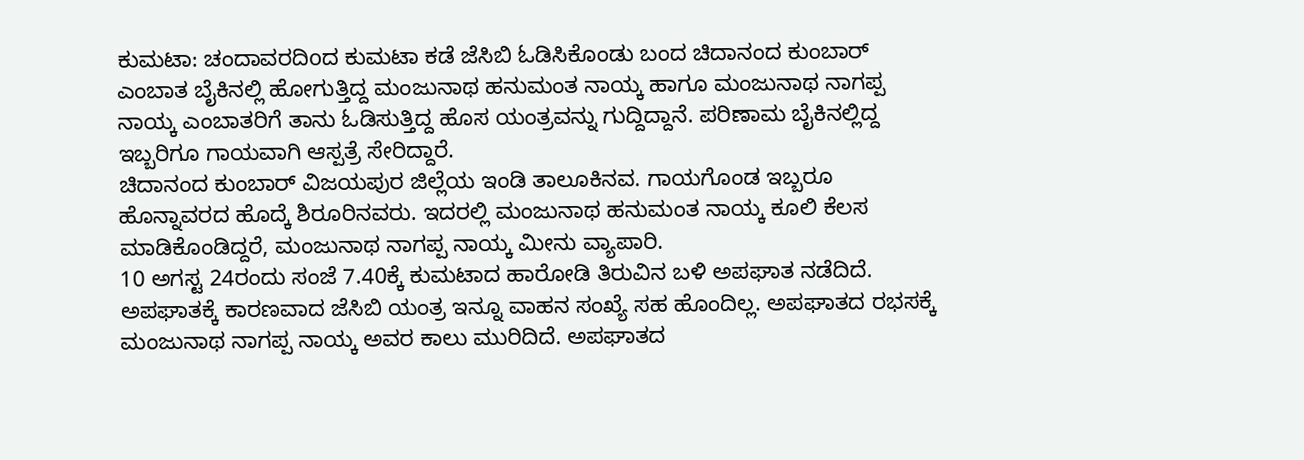ಕುಮಟಾ: ಚಂದಾವರದಿoದ ಕುಮಟಾ ಕಡೆ ಜೆಸಿಬಿ ಓಡಿಸಿಕೊಂಡು ಬಂದ ಚಿದಾನಂದ ಕುಂಬಾರ್ ಎಂಬಾತ ಬೈಕಿನಲ್ಲಿ ಹೋಗುತ್ತಿದ್ದ ಮಂಜುನಾಥ ಹನುಮಂತ ನಾಯ್ಕ ಹಾಗೂ ಮಂಜುನಾಥ ನಾಗಪ್ಪ ನಾಯ್ಕ ಎಂಬಾತರಿಗೆ ತಾನು ಓಡಿಸುತ್ತಿದ್ದ ಹೊಸ ಯಂತ್ರವನ್ನು ಗುದ್ದಿದ್ದಾನೆ. ಪರಿಣಾಮ ಬೈಕಿನಲ್ಲಿದ್ದ ಇಬ್ಬರಿಗೂ ಗಾಯವಾಗಿ ಆಸ್ಪತ್ರೆ ಸೇರಿದ್ದಾರೆ.
ಚಿದಾನಂದ ಕುಂಬಾರ್ ವಿಜಯಪುರ ಜಿಲ್ಲೆಯ ಇಂಡಿ ತಾಲೂಕಿನವ. ಗಾಯಗೊಂಡ ಇಬ್ಬರೂ ಹೊನ್ನಾವರದ ಹೊದ್ಕೆ ಶಿರೂರಿನವರು. ಇದರಲ್ಲಿ ಮಂಜುನಾಥ ಹನುಮಂತ ನಾಯ್ಕ ಕೂಲಿ ಕೆಲಸ ಮಾಡಿಕೊಂಡಿದ್ದರೆ, ಮಂಜುನಾಥ ನಾಗಪ್ಪ ನಾಯ್ಕ ಮೀನು ವ್ಯಾಪಾರಿ.
10 ಅಗಸ್ಟ 24ರಂದು ಸಂಜೆ 7.40ಕ್ಕೆ ಕುಮಟಾದ ಹಾರೋಡಿ ತಿರುವಿನ ಬಳಿ ಅಪಘಾತ ನಡೆದಿದೆ. ಅಪಘಾತಕ್ಕೆ ಕಾರಣವಾದ ಜೆಸಿಬಿ ಯಂತ್ರ ಇನ್ನೂ ವಾಹನ ಸಂಖ್ಯೆ ಸಹ ಹೊಂದಿಲ್ಲ. ಅಪಘಾತದ ರಭಸಕ್ಕೆ ಮಂಜುನಾಥ ನಾಗಪ್ಪ ನಾಯ್ಕ ಅವರ ಕಾಲು ಮುರಿದಿದೆ. ಅಪಘಾತದ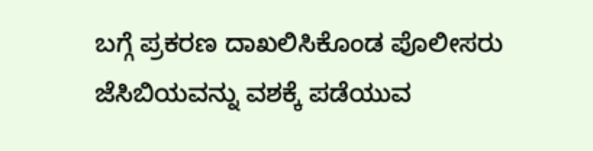ಬಗ್ಗೆ ಪ್ರಕರಣ ದಾಖಲಿಸಿಕೊಂಡ ಪೊಲೀಸರು ಜೆಸಿಬಿಯವನ್ನು ವಶಕ್ಕೆ ಪಡೆಯುವ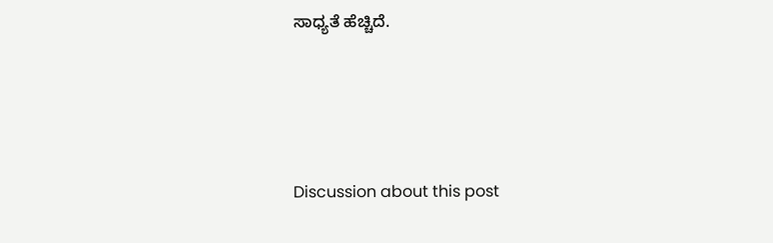ಸಾಧ್ಯತೆ ಹೆಚ್ಚಿದೆ.





Discussion about this post